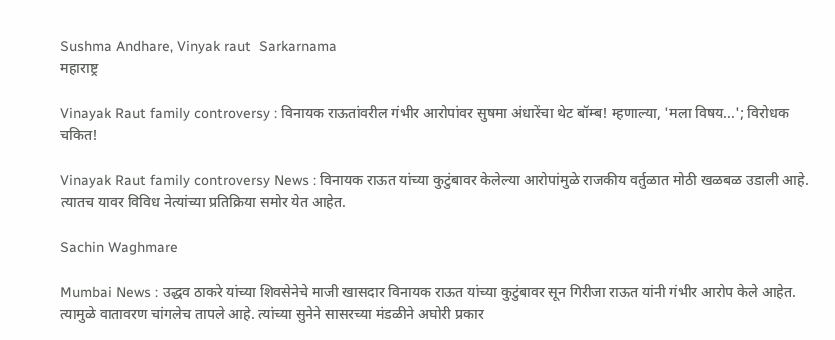Sushma Andhare, Vinyak raut  Sarkarnama
महाराष्ट्र

Vinayak Raut family controversy : विनायक राऊतांवरील गंभीर आरोपांवर सुषमा अंधारेंचा थेट बॉम्ब! म्हणाल्या, 'मला विषय...'; विरोधक चकित!

Vinayak Raut family controversy News : विनायक राऊत यांच्या कुटुंबावर केलेल्या आरोपांमुळे राजकीय वर्तुळात मोठी खळबळ उडाली आहे. त्यातच यावर विविध नेत्यांच्या प्रतिक्रिया समोर येत आहेत.

Sachin Waghmare

Mumbai News : उद्धव ठाकरे यांच्या शिवसेनेचे माजी खासदार विनायक राऊत यांच्या कुटुंबावर सून गिरीजा राऊत यांनी गंभीर आरोप केले आहेत. त्यामुळे वातावरण चांगलेच तापले आहे. त्यांच्या सुनेने सासरच्या मंडळीने अघोरी प्रकार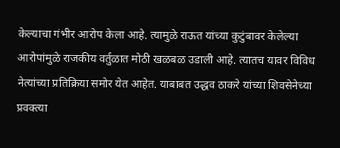केल्याचा गंभीर आरोप केला आहे. त्यामुळे राऊत यांच्या कुटुंबावर केलेल्या आरोपांमुळे राजकीय वर्तुळात मोठी खळबळ उडाली आहे. त्यातच यावर विविध नेत्यांच्या प्रतिक्रिया समोर येत आहेत. याबाबत उद्धव ठाकरे यांच्या शिवसेनेच्या प्रवक्त्या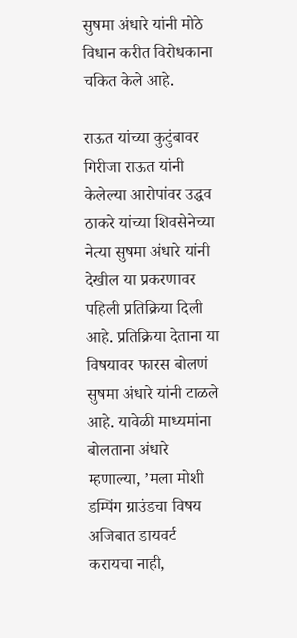सुषमा अंधारे यांनी मोठे विधान करीत विरोधकाना चकित केले आहे.

राऊत यांच्या कुटुंबावर गिरीजा राऊत यांनी केलेल्या आरोपांवर उद्धव ठाकरे यांच्या शिवसेनेच्या नेत्या सुषमा अंधारे यांनी देखील या प्रकरणावर पहिली प्रतिक्रिया दिली आहे. प्रतिक्रिया देताना या विषयावर फारस बोलणं सुषमा अंधारे यांनी टाळले आहे. यावेळी माध्यमांना बोलताना अंधारे म्हणाल्या, ’मला मोशी डम्पिंग ग्राउंडचा विषय अजिबात डायवर्ट करायचा नाही,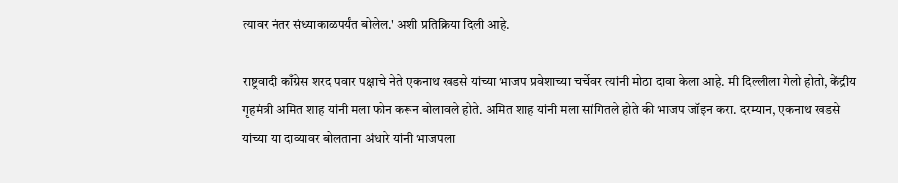त्यावर नंतर संध्याकाळपर्यंत बोलेल.' अशी प्रतिक्रिया दिली आहे.

राष्ट्रवादी काँग्रेस शरद पवार पक्षाचे नेते एकनाथ खडसे यांच्या भाजप प्रवेशाच्या चर्चेवर त्यांनी मोठा दावा केला आहे. मी दिल्लीला गेलो होतो, केंद्रीय गृहमंत्री अमित शाह यांनी मला फोन करून बोलावले होते. अमित शाह यांनी मला सांगितले होते की भाजप जॉइन करा. दरम्यान, एकनाथ खडसे यांच्या या दाव्यावर बोलताना अंधारे यांनी भाजपला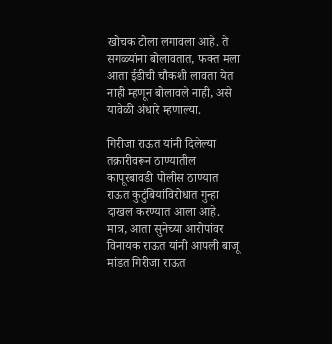खोचक टोला लगावला आहे. ते सगळ्यांना बोलावतात, फक्त मला आता ईडीची चौकशी लावता येत नाही म्हणून बोलावले नाही, असे यावेळी अंधारे म्हणाल्या.

गिरीजा राऊत यांनी दिलेल्या तक्रारीवरून ठाण्यातील कापूरबावडी पोलीस ठाण्यात राऊत कुटुंबियांविरोधात गुन्हा दाखल करण्यात आला आहे. मात्र, आता सुनेच्या आरोपांवर विनायक राऊत यांनी आपली बाजू मांडत गिरीजा राऊत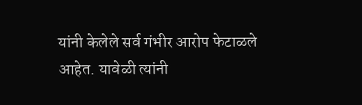यांनी केलेले सर्व गंभीर आरोप फेटाळले आहेत. यावेळी त्यांनी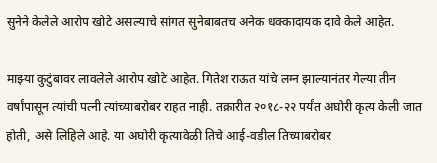सुनेने केलेले आरोप खोटे असल्याचे सांगत सुनेबाबतच अनेक धक्कादायक दावे केले आहेत.

माझ्या कुटुंबावर लावलेले आरोप खोटे आहेत. गितेश राऊत यांचे लग्न झाल्यानंतर गेल्या तीन वर्षांपासून त्यांची पत्नी त्यांच्याबरोबर राहत नाही. तक्रारीत २०१८-२२ पर्यंत अघोरी कृत्य केली जात होती, असे लिहिले आहे. या अघोरी कृत्यावेळी तिचे आई-वडील तिच्याबरोबर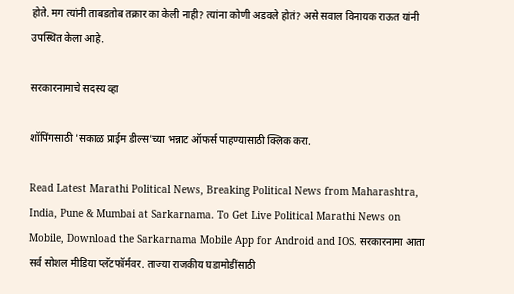होते. मग त्यांनी ताबडतोब तक्रार का केली नाही? त्यांना कोणी अडवले होतं? असे सवाल विनायक राऊत यांनी उपस्थित केला आहे.

सरकारनामाचे सदस्य व्हा

शॉपिंगसाठी 'सकाळ प्राईम डील्स'च्या भन्नाट ऑफर्स पाहण्यासाठी क्लिक करा.

Read Latest Marathi Political News, Breaking Political News from Maharashtra, India, Pune & Mumbai at Sarkarnama. To Get Live Political Marathi News on Mobile, Download the Sarkarnama Mobile App for Android and IOS. सरकारनामा आता सर्व सोशल मीडिया प्लॅटफॉर्मवर. ताज्या राजकीय घडामोडींसाठी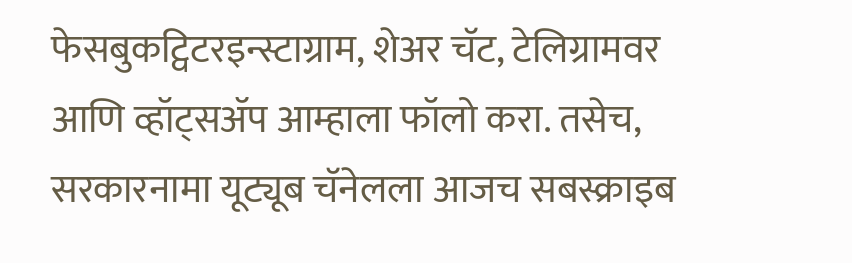फेसबुकट्विटरइन्स्टाग्राम, शेअर चॅट, टेलिग्रामवर आणि व्हॉट्सॲप आम्हाला फॉलो करा. तसेच, सरकारनामा यूट्यूब चॅनेलला आजच सबस्क्राइब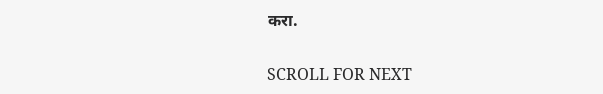करा.

SCROLL FOR NEXT